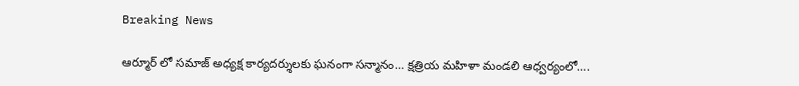Breaking News

ఆర్మూర్ లో సమాజ్ అధ్యక్ష కార్యదర్శులకు ఘనంగా సన్మానం… క్షత్రియ మహిళా మండలి ఆధ్వర్యంలో….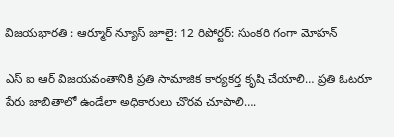విజయభారతి : ఆర్మూర్ న్యూస్ జూలై: 12 రిపోర్టర్: సుంకరి గంగా మోహన్

ఎస్ ఐ ఆర్ విజయవంతానికి ప్రతి సామాజిక కార్యకర్త కృషి చేయాలి… ప్రతి ఓటరూ పేరు జాబితాలో ఉండేలా అధికారులు చొరవ చూపాలి….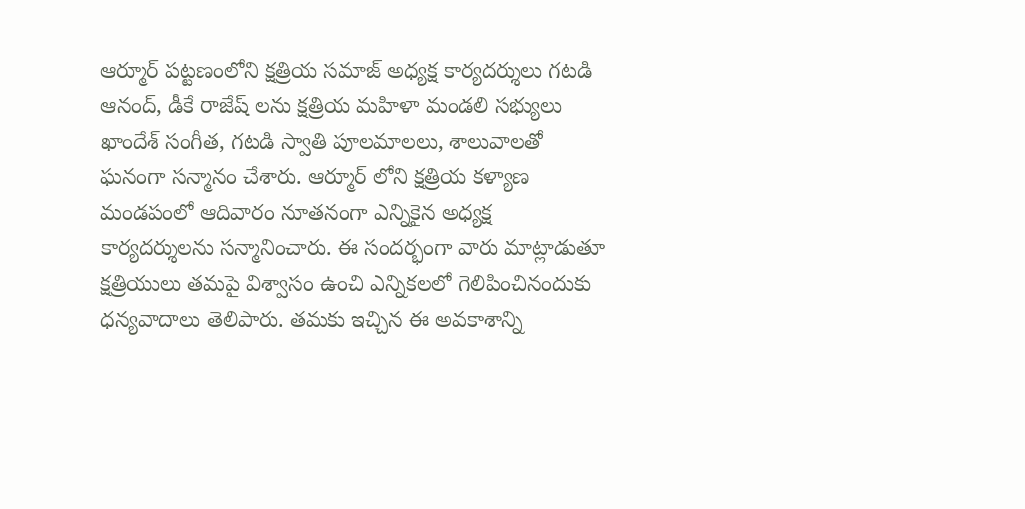ఆర్మూర్ పట్టణంలోని క్షత్రియ సమాజ్ అధ్యక్ష కార్యదర్శులు గటడి ఆనంద్, డీకే రాజేష్ లను క్షత్రియ మహిళా మండలి సభ్యులు ఖాందేశ్ సంగీత, గటడి స్వాతి పూలమాలలు, శాలువాలతో ఘనంగా సన్మానం చేశారు. ఆర్మూర్ లోని క్షత్రియ కళ్యాణ మండపంలో ఆదివారం నూతనంగా ఎన్నికైన అధ్యక్ష కార్యదర్శులను సన్మానించారు. ఈ సందర్భంగా వారు మాట్లాడుతూ క్షత్రియులు తమపై విశ్వాసం ఉంచి ఎన్నికలలో గెలిపించినందుకు ధన్యవాదాలు తెలిపారు. తమకు ఇచ్చిన ఈ అవకాశాన్ని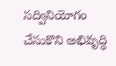సద్వినియోగం చేసుకొని అభివృద్ధి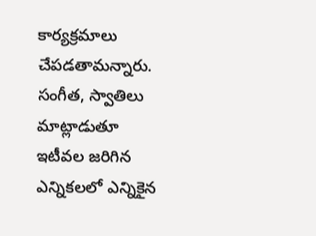కార్యక్రమాలు చేపడతామన్నారు. సంగీత, స్వాతిలు మాట్లాడుతూ ఇటీవల జరిగిన ఎన్నికలలో ఎన్నికైన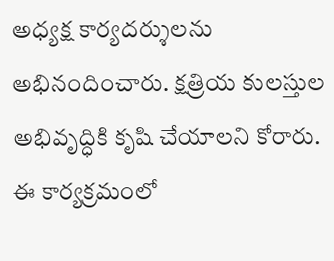అధ్యక్ష కార్యదర్శులను అభినందించారు. క్షత్రియ కులస్తుల అభివృద్ధికి కృషి చేయాలని కోరారు. ఈ కార్యక్రమంలో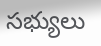సభ్యులు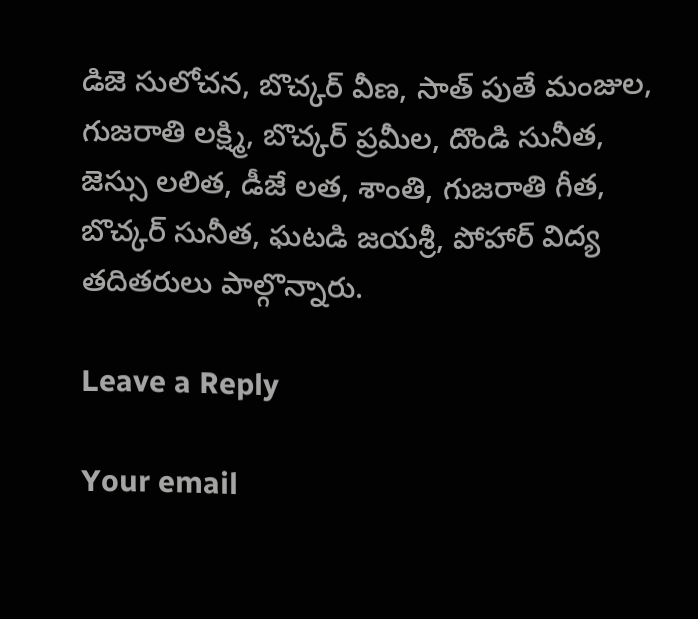డిజె సులోచన, బొచ్కర్ వీణ, సాత్ పుతే మంజుల, గుజరాతి లక్ష్మి, బొచ్కర్ ప్రమీల, దొండి సునీత, జెస్సు లలిత, డీజే లత, శాంతి, గుజరాతి గీత, బొచ్కర్ సునీత, ఘటడి జయశ్రీ, పోహార్ విద్య తదితరులు పాల్గొన్నారు.

Leave a Reply

Your email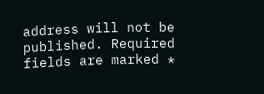address will not be published. Required fields are marked *